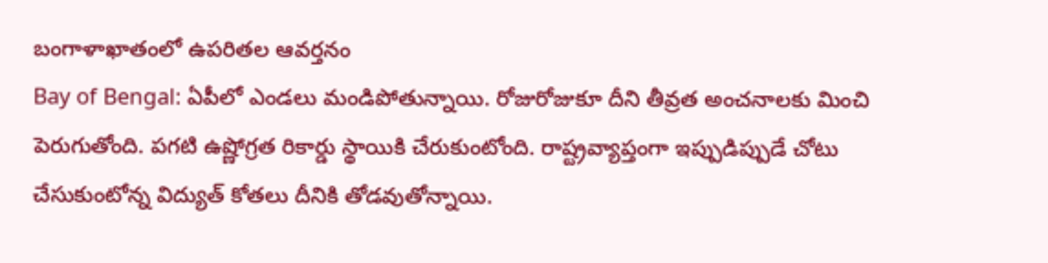బంగాళాఖాతంలో ఉపరితల ఆవర్తనం
Bay of Bengal: ఏపీలో ఎండలు మండిపోతున్నాయి. రోజురోజుకూ దీని తీవ్రత అంచనాలకు మించి పెరుగుతోంది. పగటి ఉష్ణోగ్రత రికార్డు స్థాయికి చేరుకుంటోంది. రాష్ట్రవ్యాప్తంగా ఇప్పుడిప్పుడే చోటు చేసుకుంటోన్న విద్యుత్ కోతలు దీనికి తోడవుతోన్నాయి.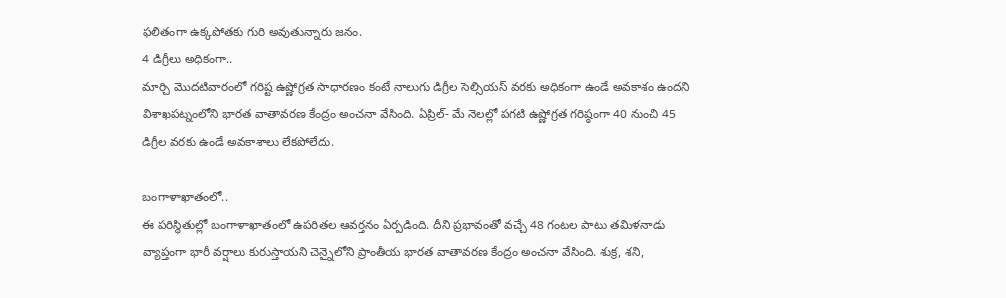ఫలితంగా ఉక్కపోతకు గురి అవుతున్నారు జనం.
4 డిగ్రీలు అధికంగా..
మార్చి మొదటివారంలో గరిష్ట ఉష్ణోగ్రత సాధారణం కంటే నాలుగు డిగ్రీల సెల్సియస్ వరకు అధికంగా ఉండే అవకాశం ఉందని విశాఖపట్నంలోని భారత వాతావరణ కేంద్రం అంచనా వేసింది. ఏప్రిల్- మే నెలల్లో పగటి ఉష్ణోగ్రత గరిష్ఠంగా 40 నుంచి 45 డిగ్రీల వరకు ఉండే అవకాశాలు లేకపోలేదు.

బంగాళాఖాతంలో..
ఈ పరిస్థితుల్లో బంగాళాఖాతంలో ఉపరితల ఆవర్తనం ఏర్పడింది. దీని ప్రభావంతో వచ్చే 48 గంటల పాటు తమిళనాడు వ్యాప్తంగా భారీ వర్షాలు కురుస్తాయని చెన్నైలోని ప్రాంతీయ భారత వాతావరణ కేంద్రం అంచనా వేసింది. శుక్ర, శని,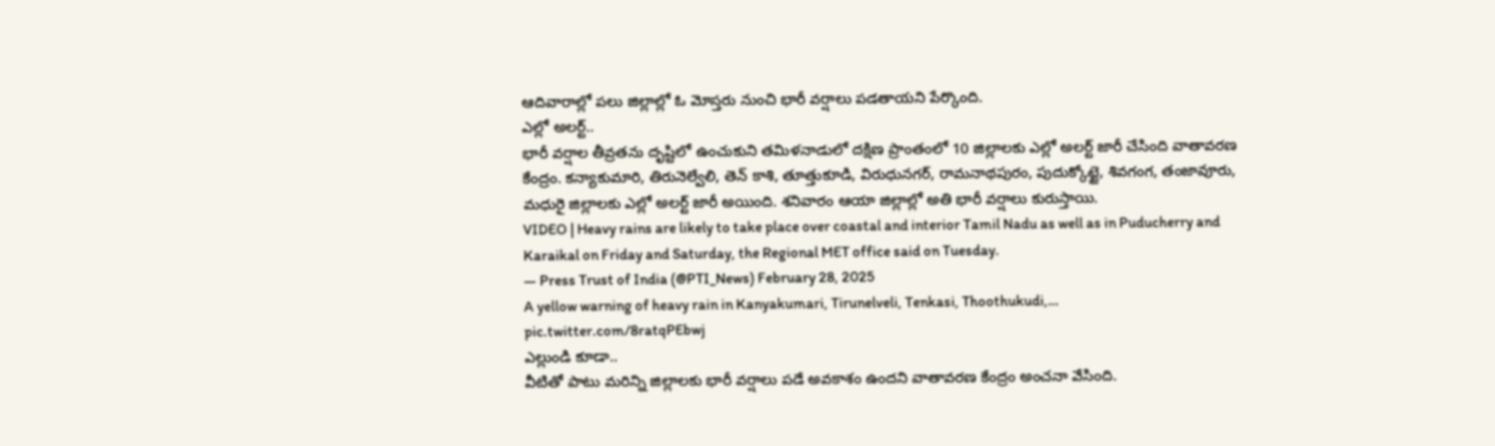ఆదివారాల్లో పలు జిల్లాల్లో ఓ మోస్తరు నుంచి భారీ వర్షాలు పడతాయని పేర్కొంది.
ఎల్లో అలర్ట్..
భారీ వర్షాల తీవ్రతను దృష్టిలో ఉంచుకుని తమిళనాడులో దక్షిణ ప్రాంతంలో 10 జిల్లాలకు ఎల్లో అలర్ట్ జారీ చేసింది వాతావరణ కేంద్రం. కన్యాకుమారి, తిరునెల్వేలి, తెన్ కాశి, తూత్తుకూడి, విరుధునగర్, రామనాథపురం, పుదుక్కోట్టై, శివగంగ, తంజావూరు, మధురై జిల్లాలకు ఎల్లో అలర్ట్ జారీ అయింది. శనివారం ఆయా జిల్లాల్లో అతి భారీ వర్షాలు కురుస్తాయి.
VIDEO | Heavy rains are likely to take place over coastal and interior Tamil Nadu as well as in Puducherry and Karaikal on Friday and Saturday, the Regional MET office said on Tuesday.
— Press Trust of India (@PTI_News) February 28, 2025
A yellow warning of heavy rain in Kanyakumari, Tirunelveli, Tenkasi, Thoothukudi,… pic.twitter.com/8ratqPEbwj
ఎల్లుండి కూడా..
వీటితో పాటు మరిన్ని జిల్లాలకు భారీ వర్షాలు పడే అవకాశం ఉందని వాతావరణ కేంద్రం అంచనా వేసింది.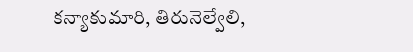కన్యాకుమారి, తిరునెల్వేలి,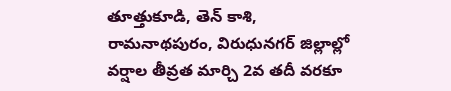తూత్తుకూడి, తెన్ కాశి, రామనాథపురం, విరుధునగర్ జిల్లాల్లో వర్షాల తీవ్రత మార్చి 2వ తదీ వరకూ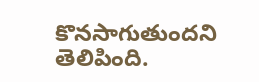కొనసాగుతుందని తెలిపింది.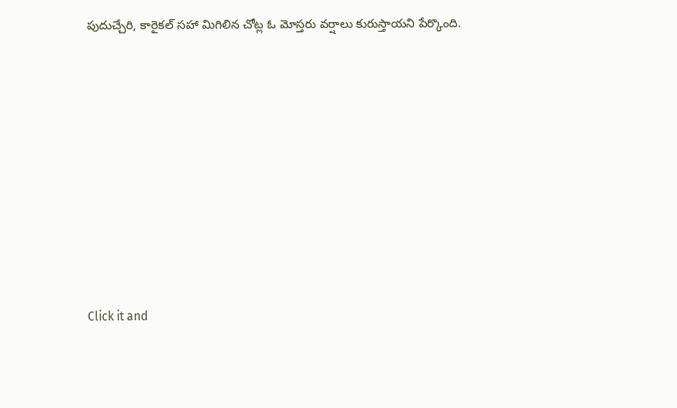పుదుచ్చేరి, కారైకల్ సహా మిగిలిన చోట్ల ఓ మోస్తరు వర్షాలు కురుస్తాయని పేర్కొంది.












Click it and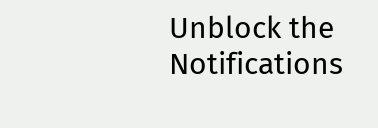Unblock the Notifications